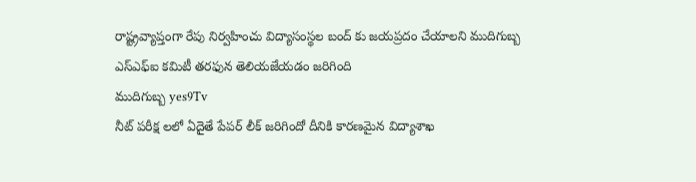రాష్ట్రవ్యాప్తంగా రేపు నిర్వహించు విద్యాసంస్థల బంద్ కు జయప్రదం చేయాలని ముదిగుబ్బ ఎస్ఎఫ్ఐ కమిటీ తరఫున తెలియజేయడం జరిగింది
ముదిగుబ్బ yes9Tv
నీట్ పరీక్ష లలో ఏదైతే పేపర్ లీక్ జరిగిందో దీనికి కారణమైన విద్యాశాఖ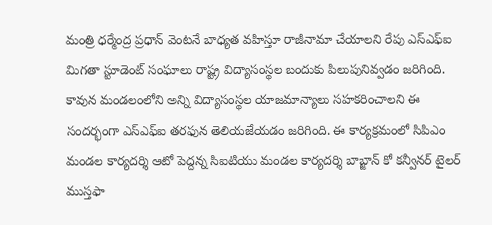మంత్రి ధర్మేంద్ర ప్రధాన్ వెంటనే బాధ్యత వహిస్తూ రాజీనామా చేయాలని రేపు ఎస్ఎఫ్ఐ మిగతా స్టూడెంట్ సంఘాలు రాష్ట్ర విద్యాసంస్థల బందుకు పిలుపునివ్వడం జరిగింది. కావున మండలంలోని అన్ని విద్యాసంస్థల యాజమాన్యాలు సహకరించాలని ఈ సందర్భంగా ఎస్ఎఫ్ఐ తరఫున తెలియజేయడం జరిగింది. ఈ కార్యక్రమంలో సిపిఎం మండల కార్యదర్శి ఆటో పెద్దన్న సిఐటియు మండల కార్యదర్శి బాబ్జాన్ కో కన్వీనర్ టైలర్ ముస్తఫా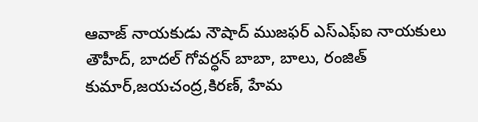ఆవాజ్ నాయకుడు నౌషాద్ ముజఫర్ ఎస్ఎఫ్ఐ నాయకులు తౌహీద్, బాదల్ గోవర్ధన్ బాబా, బాలు, రంజిత్ కుమార్,జయచంద్ర,కిరణ్, హేమ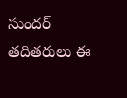సుందర్ తదితరులు ఈ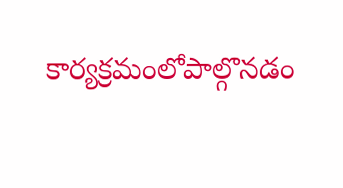కార్యక్రమంలోపాల్గొనడం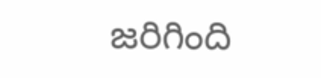జరిగింది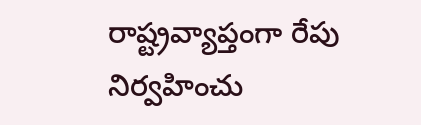రాష్ట్రవ్యాప్తంగా రేపు నిర్వహించు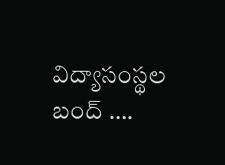విద్యాసంస్థల బంద్ ….